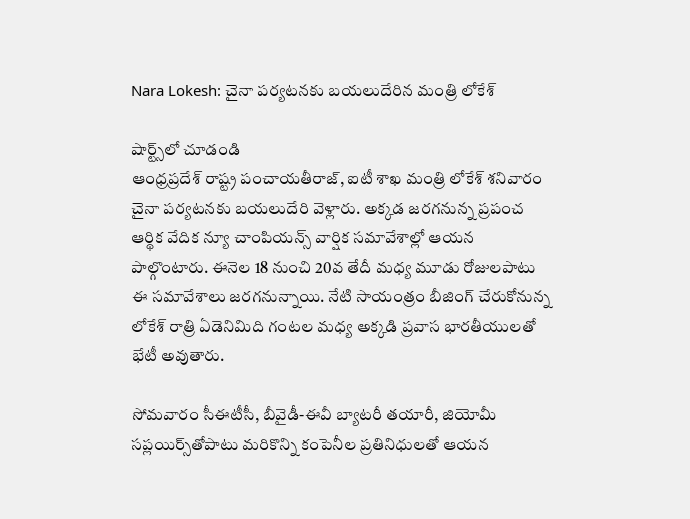Nara Lokesh: చైనా పర్యటనకు బయలుదేరిన మంత్రి లోకేశ్

షార్ట్స్‌లో చూడండి
ఆంధ్రప్రదేశ్‌ రాష్ట్ర పంచాయతీరాజ్‌, ఐటీ శాఖ మంత్రి లోకేశ్ శనివారం చైనా పర్యటనకు బయలుదేరి వెళ్లారు. అక్కడ జరగనున్న ప్రపంచ ఆర్థిక వేదిక న్యూ చాంపియన్స్‌ వార్షిక సమావేశాల్లో ఆయన పాల్గొంటారు. ఈనెల 18 నుంచి 20వ తేదీ మధ్య మూడు రోజులపాటు ఈ సమావేశాలు జరగనున్నాయి. నేటి సాయంత్రం బీజింగ్‌ చేరుకోనున్న లోకేశ్ రాత్రి ఏడెనిమిది గంటల మధ్య అక్కడి ప్రవాస భారతీయులతో భేటీ అవుతారు.

సోమవారం సీఈటీసీ, బీవైడీ-ఈవీ బ్యాటరీ తయారీ, జియోమీ సప్లయిర్స్‌తోపాటు మరికొన్ని కంపెనీల ప్రతినిధులతో ఆయన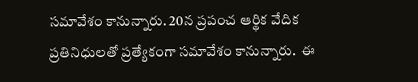సమావేశం కానున్నారు. 20న ప్రపంచ ఆర్థిక వేదిక ప్రతినిధులతో ప్రత్యేకంగా సమావేశం కానున్నారు.  ఈ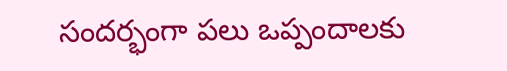సందర్భంగా పలు ఒప్పందాలకు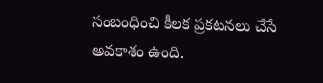సంబంధించి కీలక ప్రకటనలు చేసే అవకాశం ఉంది.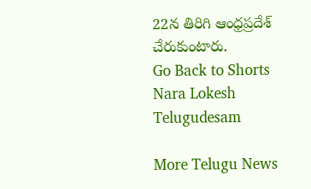22న తిరిగి ఆంధ్రప్రదేశ్‌ చేరుకుంటారు.
Go Back to Shorts
Nara Lokesh
Telugudesam

More Telugu News